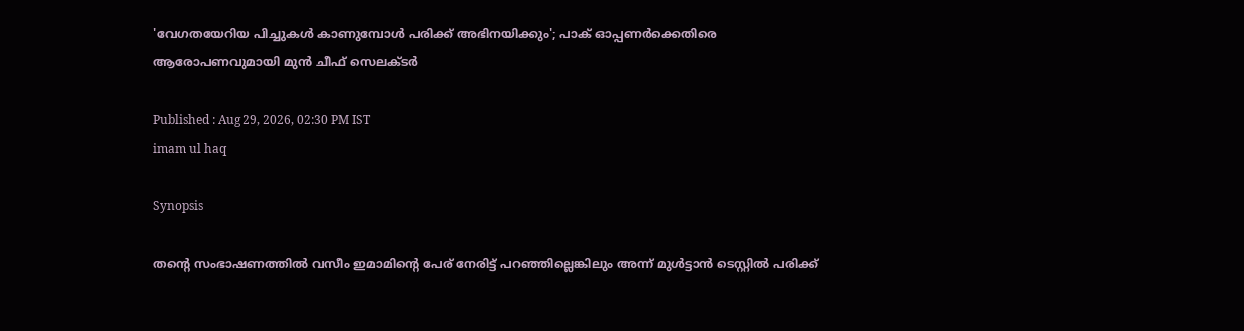'വേഗതയേറിയ പിച്ചുകൾ കാണുമ്പോൾ പരിക്ക് അഭിനയിക്കും'; പാക് ഓപ്പണർക്കെതിരെ ആരോപണവുമായി മുൻ ചീഫ് സെലക്ടർ

Published : Aug 29, 2026, 02:30 PM IST
imam ul haq

Synopsis

തന്‍റെ സംഭാഷണത്തിൽ വസീം ഇമാമിന്‍റെ പേര് നേരിട്ട് പറഞ്ഞില്ലെങ്കിലും അന്ന് മുൾട്ടാൻ ടെസ്റ്റിൽ പരിക്ക്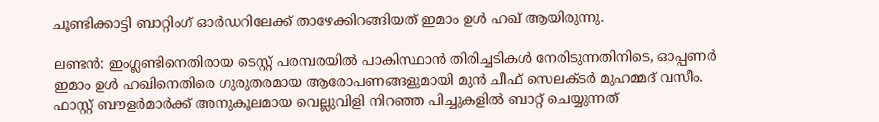ചൂണ്ടിക്കാട്ടി ബാറ്റിംഗ് ഓർഡറിലേക്ക് താഴേക്കിറങ്ങിയത് ഇമാം ഉൾ ഹഖ് ആയിരുന്നു.

ലണ്ടൻ: ഇംഗ്ലണ്ടിനെതിരായ ടെസ്റ്റ് പരമ്പരയില്‍ പാകിസ്ഥാൻ തിരിച്ചടികൾ നേരിടുന്നതിനിടെ, ഓപ്പണർ ഇമാം ഉൾ ഹഖിനെതിരെ ഗുരുതരമായ ആരോപണങ്ങളുമായി മുൻ ചീഫ് സെലക്ടർ മുഹമ്മദ് വസീം. ഫാസ്റ്റ് ബൗളർമാർക്ക് അനുകൂലമായ വെല്ലുവിളി നിറഞ്ഞ പിച്ചുകളിൽ ബാറ്റ് ചെയ്യുന്നത്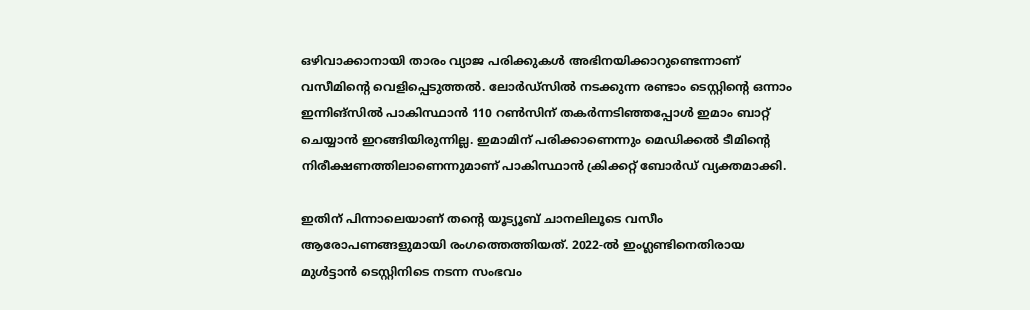ഒഴിവാക്കാനായി താരം വ്യാജ പരിക്കുകൾ അഭിനയിക്കാറുണ്ടെന്നാണ് വസീമിന്‍റെ വെളിപ്പെടുത്തൽ. ലോർഡ്സിൽ നടക്കുന്ന രണ്ടാം ടെസ്റ്റിന്‍റെ ഒന്നാം ഇന്നിങ്സിൽ പാകിസ്ഥാൻ 110 റൺസിന് തകർന്നടിഞ്ഞപ്പോൾ ഇമാം ബാറ്റ് ചെയ്യാൻ ഇറങ്ങിയിരുന്നില്ല. ഇമാമിന് പരിക്കാണെന്നും മെഡിക്കൽ ടീമിന്‍റെ നിരീക്ഷണത്തിലാണെന്നുമാണ് പാകിസ്ഥാൻ ക്രിക്കറ്റ് ബോർഡ് വ്യക്തമാക്കി.

ഇതിന് പിന്നാലെയാണ് തന്‍റെ യൂട്യൂബ് ചാനലിലൂടെ വസീം ആരോപണങ്ങളുമായി രംഗത്തെത്തിയത്. 2022-ൽ ഇംഗ്ലണ്ടിനെതിരായ മുൾട്ടാൻ ടെസ്റ്റിനിടെ നടന്ന സംഭവം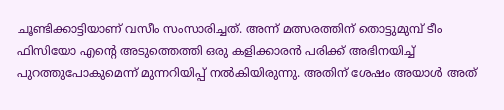ചൂണ്ടിക്കാട്ടിയാണ് വസീം സംസാരിച്ചത്. അന്ന് മത്സരത്തിന് തൊട്ടുമുമ്പ് ടീം ഫിസിയോ എന്‍റെ അടുത്തെത്തി ഒരു കളിക്കാരൻ പരിക്ക് അഭിനയിച്ച് പുറത്തുപോകുമെന്ന് മുന്നറിയിപ്പ് നൽകിയിരുന്നു. അതിന് ശേഷം അയാൾ അത്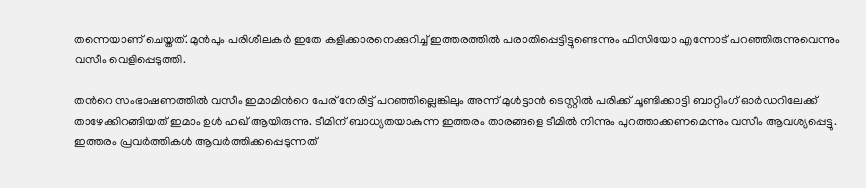തന്നെയാണ് ചെയ്തത്. മുൻപും പരിശീലകർ ഇതേ കളിക്കാരനെക്കുറിച്ച് ഇത്തരത്തിൽ പരാതിപ്പെട്ടിട്ടുണ്ടെന്നും ഫിസിയോ എന്നോട് പറഞ്ഞിരുന്നുവെന്നും വസീം വെളിപ്പെടുത്തി.

തന്‍റെ സംഭാഷണത്തിൽ വസീം ഇമാമിന്‍റെ പേര് നേരിട്ട് പറഞ്ഞില്ലെങ്കിലും അന്ന് മുൾട്ടാൻ ടെസ്റ്റിൽ പരിക്ക് ചൂണ്ടിക്കാട്ടി ബാറ്റിംഗ് ഓർഡറിലേക്ക് താഴേക്കിറങ്ങിയത് ഇമാം ഉൾ ഹഖ് ആയിരുന്നു. ടീമിന് ബാധ്യതയാകുന്ന ഇത്തരം താരങ്ങളെ ടീമിൽ നിന്നും പുറത്താക്കണമെന്നും വസീം ആവശ്യപ്പെട്ടു. ഇത്തരം പ്രവർത്തികൾ ആവർത്തിക്കപ്പെടുന്നത്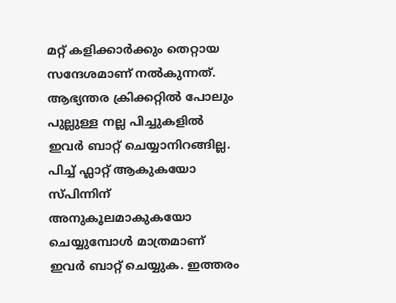മറ്റ് കളിക്കാർക്കും തെറ്റായ സന്ദേശമാണ് നൽകുന്നത്. ആഭ്യന്തര ക്രിക്കറ്റിൽ പോലും പുല്ലുള്ള നല്ല പിച്ചുകളിൽ ഇവർ ബാറ്റ് ചെയ്യാനിറങ്ങില്ല. പിച്ച് ഫ്ലാറ്റ് ആകുകയോ സ്പിന്നിന് അനുകൂലമാകുകയോ ചെയ്യുമ്പോൾ മാത്രമാണ് ഇവർ ബാറ്റ് ചെയ്യുക. ഇത്തരം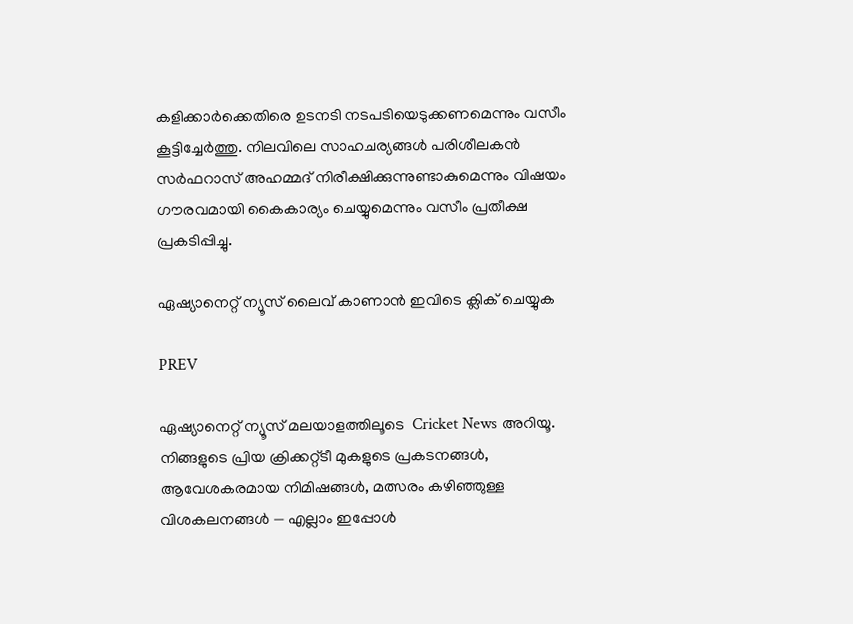കളിക്കാർക്കെതിരെ ഉടനടി നടപടിയെടുക്കണമെന്നും വസീം കൂട്ടിച്ചേർത്തു. നിലവിലെ സാഹചര്യങ്ങൾ പരിശീലകൻ സർഫറാസ് അഹമ്മദ് നിരീക്ഷിക്കുന്നുണ്ടാകുമെന്നും വിഷയം ഗൗരവമായി കൈകാര്യം ചെയ്യുമെന്നും വസീം പ്രതീക്ഷ പ്രകടിപ്പിച്ചു.

ഏഷ്യാനെറ്റ് ന്യൂസ് ലൈവ് കാണാന്‍ ഇവിടെ ക്ലിക് ചെയ്യുക

PREV

ഏഷ്യാനെറ്റ് ന്യൂസ് മലയാളത്തിലൂടെ  Cricket News അറിയൂ.  നിങ്ങളുടെ പ്രിയ ക്രിക്കറ്റ്ടീ മുകളുടെ പ്രകടനങ്ങൾ, ആവേശകരമായ നിമിഷങ്ങൾ, മത്സരം കഴിഞ്ഞുള്ള വിശകലനങ്ങൾ — എല്ലാം ഇപ്പോൾ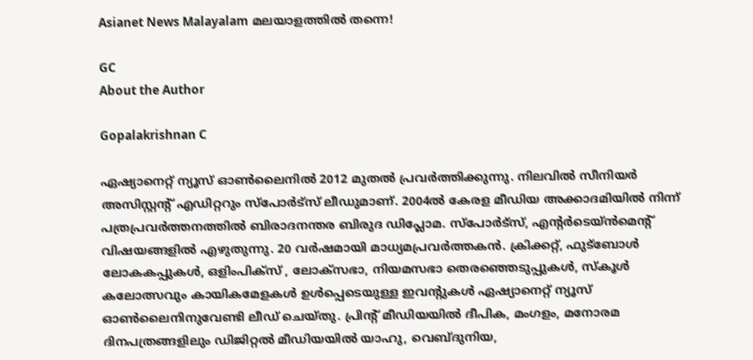Asianet News Malayalam മലയാളത്തിൽ തന്നെ!

GC
About the Author

Gopalakrishnan C

ഏഷ്യാനെറ്റ് ന്യൂസ് ഓണ്‍ലൈനില്‍ 2012 മുതല്‍ പ്രവര്‍ത്തിക്കുന്നു. നിലവില്‍ സീനിയര്‍ അസിസ്റ്റന്‍റ് എഡിറ്ററും സ്പോർട്സ് ലീഡുമാണ്. 2004ൽ കേരള മീഡിയ അക്കാദമിയില്‍ നിന്ന് പത്രപ്രവര്‍ത്തനത്തില്‍ ബിരാദനന്തര ബിരുദ ഡിപ്ലോമ. സ്പോര്‍ട്സ്, എന്‍റര്‍ടെയ്ൻമെന്‍റ് വിഷയങ്ങളില്‍ എഴുതുന്നു. 20 വര്‍ഷമായി മാധ്യമപ്രവര്‍ത്തകൻ. ക്രിക്കറ്റ്, ഫുട്ബോള്‍ ലോകകപ്പുകൾ, ഒളിംപിക്സ് , ലോക്സഭാ, നിയമസഭാ തെരഞ്ഞെടുപ്പുകള്‍, സ്കൂള്‍ കലോത്സവും കായികമേളകള്‍ ഉള്‍പ്പെടെയുള്ള ഇവന്‍റുകള്‍ ഏഷ്യാനെറ്റ് ന്യൂസ് ഓണ്‍ലൈനിനുവേണ്ടി ലീഡ് ചെയ്തു. പ്രിന്‍റ് മീഡിയയില്‍ ദീപിക, മംഗളം, മനോരമ ദിനപത്രങ്ങളിലും ഡിജിറ്റൽ മീഡിയയില്‍ യാഹു, വെബ്ദുനിയ,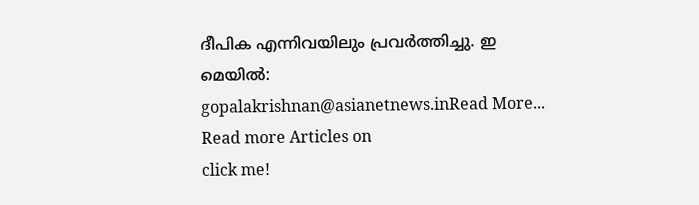ദീപിക എന്നിവയിലും പ്രവര്‍ത്തിച്ചു. ഇ മെയില്‍: gopalakrishnan@asianetnews.inRead More...
Read more Articles on
click me!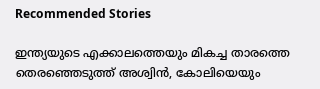Recommended Stories

ഇന്ത്യയുടെ എക്കാലത്തെയും മികച്ച താരത്തെ തെരഞ്ഞെടുത്ത് അശ്വിന്‍, കോലിയെയും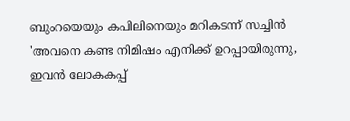ബുംറയെയും കപിലിനെയും മറികടന്ന് സച്ചിൻ
'അവനെ കണ്ട നിമിഷം എനിക്ക് ഉറപ്പായിരുന്നു, ഇവൻ ലോകകപ്പ്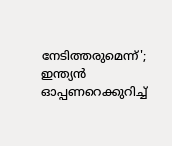നേടിത്തരുമെന്ന്'; ഇന്ത്യൻ ഓപ്പണറെക്കുറിച്ച്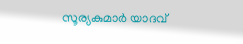സൂര്യകുമാർ യാദവ്